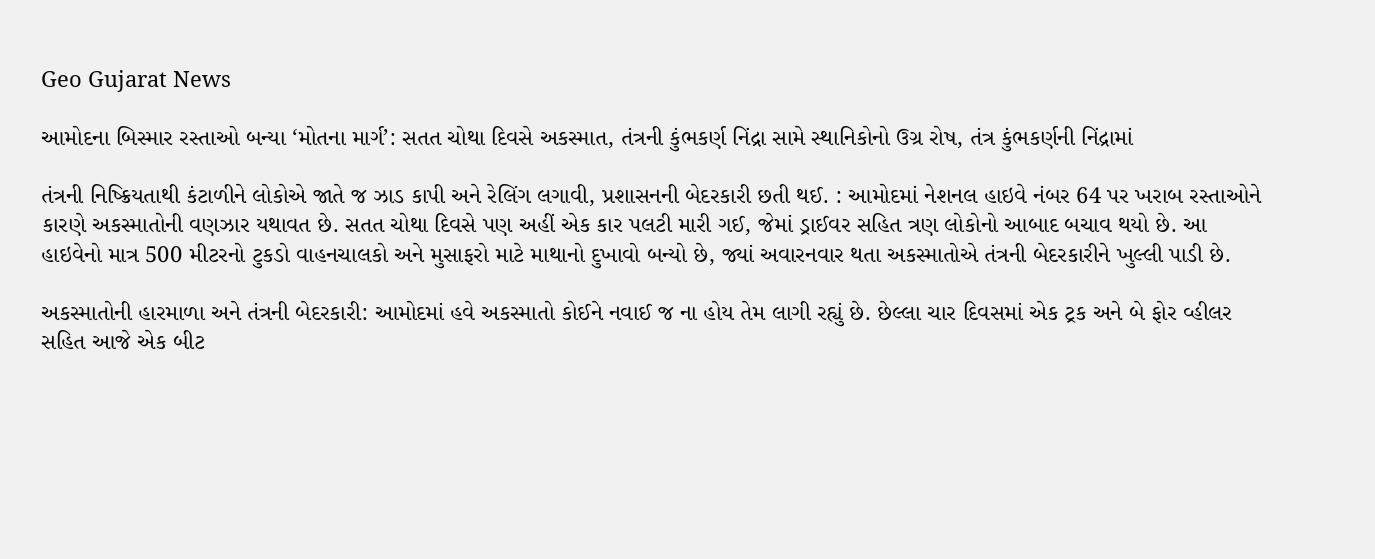Geo Gujarat News

આમોદના બિસ્માર રસ્તાઓ બન્યા ‘મોતના માર્ગ’: સતત ચોથા દિવસે અકસ્માત, તંત્રની કુંભકર્ણ નિંદ્રા સામે સ્થાનિકોનો ઉગ્ર રોષ, તંત્ર કુંભકર્ણની નિંદ્રામાં

તંત્રની નિષ્ક્રિયતાથી કંટાળીને લોકોએ જાતે જ ઝાડ કાપી અને રેલિંગ લગાવી, પ્રશાસનની બેદરકારી છતી થઈ. : આમોદમાં નેશનલ હાઇવે નંબર 64 પર ખરાબ રસ્તાઓને કારણે અકસ્માતોની વણઝાર યથાવત છે. સતત ચોથા દિવસે પણ અહીં એક કાર પલટી મારી ગઈ, જેમાં ડ્રાઈવર સહિત ત્રણ લોકોનો આબાદ બચાવ થયો છે. આ હાઇવેનો માત્ર 500 મીટરનો ટુકડો વાહનચાલકો અને મુસાફરો માટે માથાનો દુખાવો બન્યો છે, જ્યાં અવારનવાર થતા અકસ્માતોએ તંત્રની બેદરકારીને ખુલ્લી પાડી છે.

અકસ્માતોની હારમાળા અને તંત્રની બેદરકારી: આમોદમાં હવે અકસ્માતો કોઈને નવાઈ જ ના હોય તેમ લાગી રહ્યું છે. છેલ્લા ચાર દિવસમાં એક ટ્રક અને બે ફોર વ્હીલર સહિત આજે એક બીટ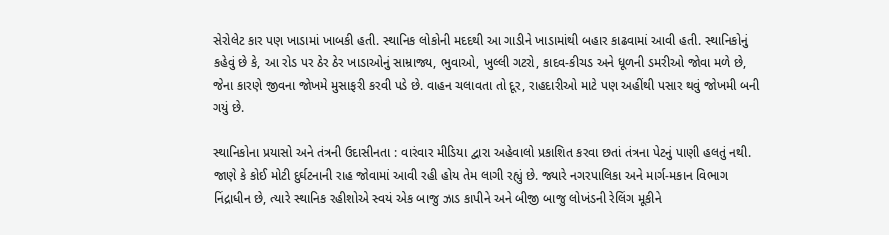સેરોલેટ કાર પણ ખાડામાં ખાબકી હતી. સ્થાનિક લોકોની મદદથી આ ગાડીને ખાડામાંથી બહાર કાઢવામાં આવી હતી. સ્થાનિકોનું કહેવું છે કે, આ રોડ પર ઠેર ઠેર ખાડાઓનું સામ્રાજ્ય, ભુવાઓ, ખુલ્લી ગટરો, કાદવ-કીચડ અને ધૂળની ડમરીઓ જોવા મળે છે, જેના કારણે જીવના જોખમે મુસાફરી કરવી પડે છે. વાહન ચલાવતા તો દૂર, રાહદારીઓ માટે પણ અહીંથી પસાર થવું જોખમી બની ગયું છે.

સ્થાનિકોના પ્રયાસો અને તંત્રની ઉદાસીનતા : વારંવાર મીડિયા દ્વારા અહેવાલો પ્રકાશિત કરવા છતાં તંત્રના પેટનું પાણી હલતું નથી. જાણે કે કોઈ મોટી દુર્ઘટનાની રાહ જોવામાં આવી રહી હોય તેમ લાગી રહ્યું છે. જ્યારે નગરપાલિકા અને માર્ગ-મકાન વિભાગ નિંદ્રાધીન છે, ત્યારે સ્થાનિક રહીશોએ સ્વયં એક બાજુ ઝાડ કાપીને અને બીજી બાજુ લોખંડની રેલિંગ મૂકીને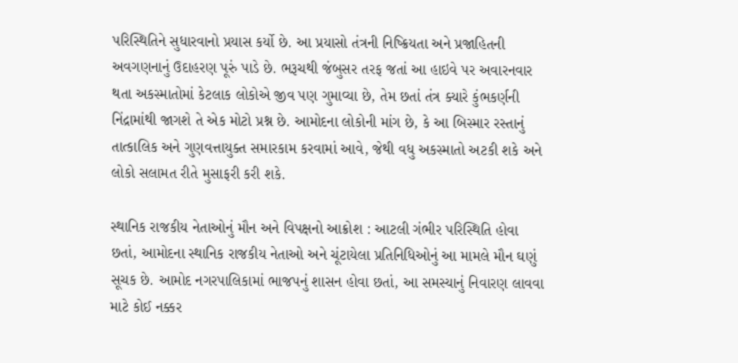પરિસ્થિતિને સુધારવાનો પ્રયાસ કર્યો છે. આ પ્રયાસો તંત્રની નિષ્ક્રિયતા અને પ્રજાહિતની અવગણનાનું ઉદાહરણ પૂરું પાડે છે. ભરૂચથી જંબુસર તરફ જતાં આ હાઇવે પર અવારનવાર થતા અકસ્માતોમાં કેટલાક લોકોએ જીવ પણ ગુમાવ્યા છે, તેમ છતાં તંત્ર ક્યારે કુંભકર્ણની નિંદ્રામાંથી જાગશે તે એક મોટો પ્રશ્ન છે. આમોદના લોકોની માંગ છે, કે આ બિસ્માર રસ્તાનું તાત્કાલિક અને ગુણવત્તાયુક્ત સમારકામ કરવામાં આવે, જેથી વધુ અકસ્માતો અટકી શકે અને લોકો સલામત રીતે મુસાફરી કરી શકે.

સ્થાનિક રાજકીય નેતાઓનું મૌન અને વિપક્ષનો આક્રોશ : આટલી ગંભીર પરિસ્થિતિ હોવા છતાં, આમોદના સ્થાનિક રાજકીય નેતાઓ અને ચૂંટાયેલા પ્રતિનિધિઓનું આ મામલે મૌન ઘણું સૂચક છે. આમોદ નગરપાલિકામાં ભાજપનું શાસન હોવા છતાં, આ સમસ્યાનું નિવારણ લાવવા માટે કોઈ નક્કર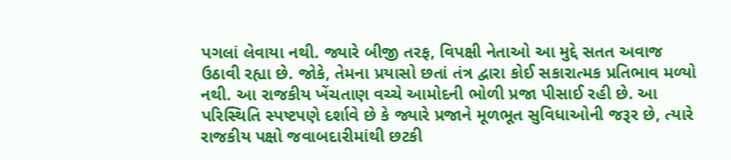પગલાં લેવાયા નથી. જ્યારે બીજી તરફ, વિપક્ષી નેતાઓ આ મુદ્દે સતત અવાજ ઉઠાવી રહ્યા છે. જોકે, તેમના પ્રયાસો છતાં તંત્ર દ્વારા કોઈ સકારાત્મક પ્રતિભાવ મળ્યો નથી. આ રાજકીય ખેંચતાણ વચ્ચે આમોદની ભોળી પ્રજા પીસાઈ રહી છે. આ પરિસ્થિતિ સ્પષ્ટપણે દર્શાવે છે કે જ્યારે પ્રજાને મૂળભૂત સુવિધાઓની જરૂર છે, ત્યારે રાજકીય પક્ષો જવાબદારીમાંથી છટકી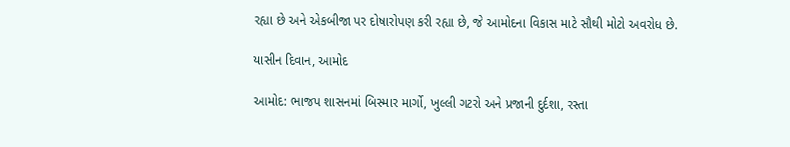રહ્યા છે અને એકબીજા પર દોષારોપણ કરી રહ્યા છે, જે આમોદના વિકાસ માટે સૌથી મોટો અવરોધ છે.

યાસીન દિવાન, આમોદ

આમોદ: ભાજપ શાસનમાં બિસ્માર માર્ગો, ખુલ્લી ગટરો અને પ્રજાની દુર્દશા, રસ્તા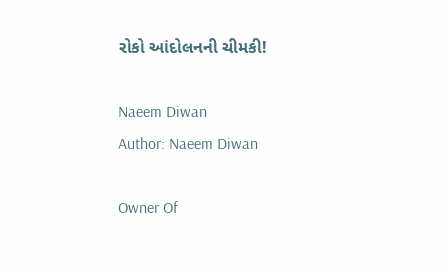રોકો આંદોલનની ચીમકી!

Naeem Diwan
Author: Naeem Diwan

Owner Of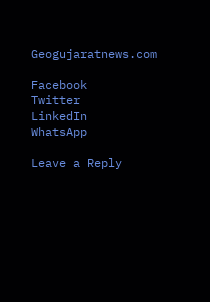Geogujaratnews.com

Facebook
Twitter
LinkedIn
WhatsApp

Leave a Reply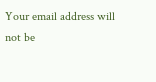Your email address will not be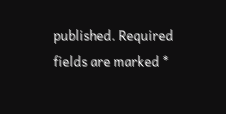published. Required fields are marked *